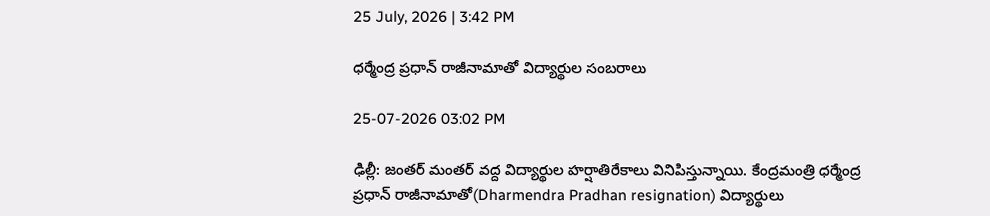25 July, 2026 | 3:42 PM

ధర్మేంద్ర ప్రధాన్ రాజీనామాతో విద్యార్థుల సంబరాలు

25-07-2026 03:02 PM

ఢిల్లీ: జంతర్ మంతర్ వద్ద విద్యార్థుల హర్షాతిరేకాలు వినిపిస్తున్నాయి. కేంద్రమంత్రి ధర్మేంద్ర ప్రధాన్ రాజీనామాతో(Dharmendra Pradhan resignation) విద్యార్థులు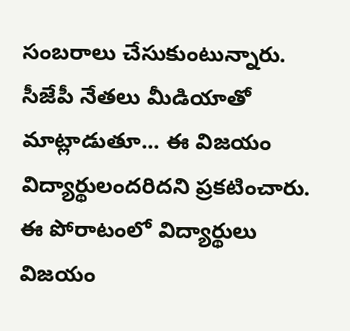సంబరాలు చేసుకుంటున్నారు. సీజేపీ నేతలు మీడియాతో మాట్లాడుతూ... ఈ విజయం విద్యార్థులందరిదని ప్రకటించారు. ఈ పోరాటంలో విద్యార్థులు విజయం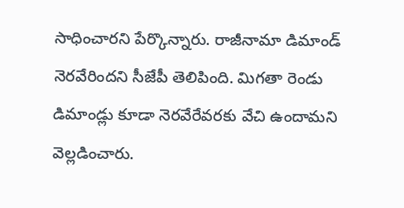సాధించారని పేర్కొన్నారు. రాజీనామా డిమాండ్ నెరవేరిందని సీజేపీ తెలిపింది. మిగతా రెండు డిమాండ్లు కూడా నెరవేరేవరకు వేచి ఉందామని వెల్లడించారు.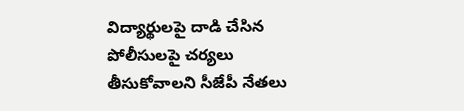విద్యార్థులపై దాడి చేసిన పోలీసులపై చర్యలు తీసుకోవాలని సీజేపీ నేతలు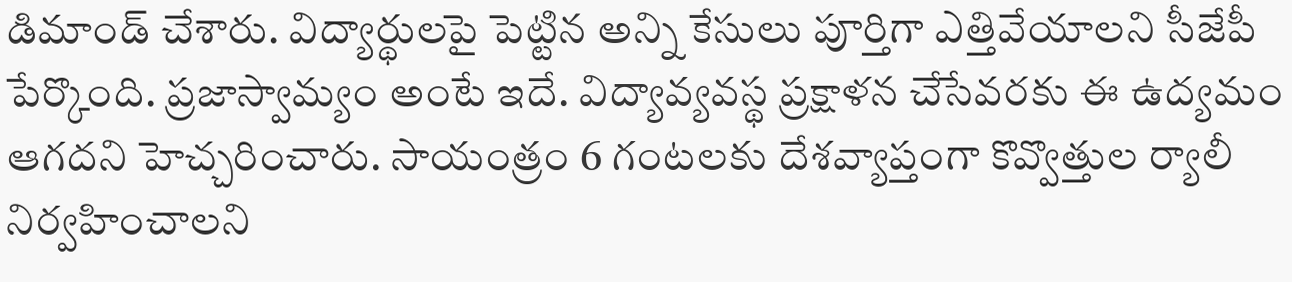డిమాండ్ చేశారు. విద్యార్థులపై పెట్టిన అన్ని కేసులు పూర్తిగా ఎత్తివేయాలని సీజేపీ పేర్కొంది. ప్రజాస్వామ్యం అంటే ఇదే. విద్యావ్యవస్థ ప్రక్షాళన చేసేవరకు ఈ ఉద్యమం ఆగదని హెచ్చరించారు. సాయంత్రం 6 గంటలకు దేశవ్యాప్తంగా కొవ్వొత్తుల ర్యాలీ నిర్వహించాలని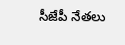సీజేపీ నేతలు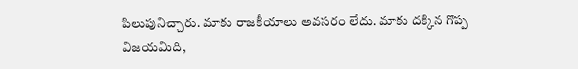పిలుపునిచ్చారు. మాకు రాజకీయాలు అవసరం లేదు. మాకు దక్కిన గొప్ప విజయమిది,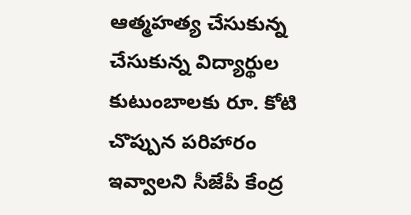ఆత్మహత్య చేసుకున్న చేసుకున్న విద్యార్థుల కుటుంబాలకు రూ. కోటి చొప్పున పరిహారం ఇవ్వాలని సీజేపీ కేంద్ర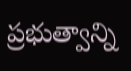ప్రభుత్వాన్ని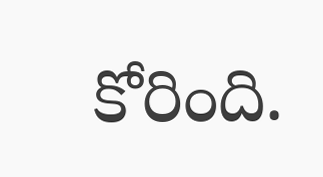కోరింది.